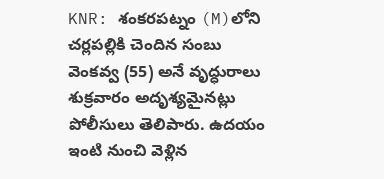KNR: శంకరపట్నం (M)లోని చర్లపల్లికి చెందిన సంబు వెంకవ్వ (55) అనే వృద్ధురాలు శుక్రవారం అదృశ్యమైనట్లు పోలీసులు తెలిపారు. ఉదయం ఇంటి నుంచి వెళ్లిన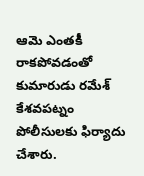ఆమె ఎంతకీ రాకపోవడంతో కుమారుడు రమేశ్ కేశవపట్నం పోలీసులకు ఫిర్యాదు చేశారు.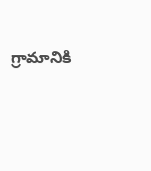గ్రామానికి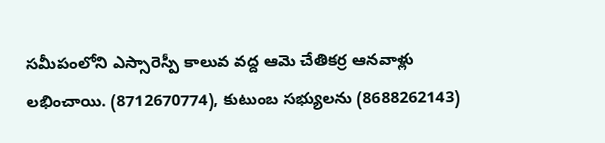సమీపంలోని ఎస్సారెస్పీ కాలువ వద్ద ఆమె చేతికర్ర ఆనవాళ్లు లభించాయి. (8712670774), కుటుంబ సభ్యులను (8688262143)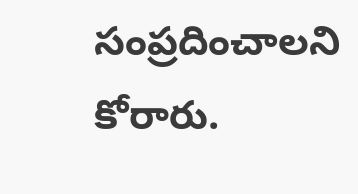సంప్రదించాలని కోరారు.